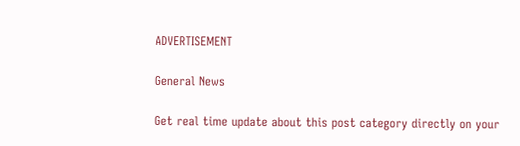ADVERTISEMENT

General News

Get real time update about this post category directly on your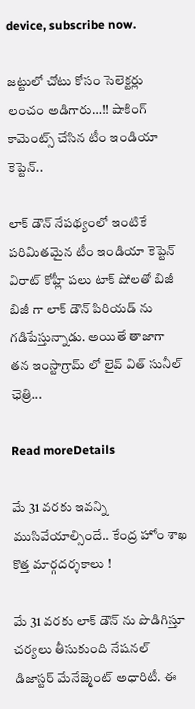device, subscribe now.

జట్టులో చోటు కోసం సెలెక్టర్లు లంచం అడిగారు…!! షాకింగ్ కామెంట్స్ చేసిన టీం ఇండియా కెప్టెన్..

లాక్ డౌన్ నేపథ్యంలో ఇంటికే పరిమితమైన టీం ఇండియా కెప్టెన్ విరాట్ కోహ్లీ పలు టాక్ షోలతో బిజీ బిజీ గా లాక్ డౌన్ పిరియడ్ ను గడిపేస్తున్నాడు. అయితే తాజాగా తన ఇంస్టాగ్రామ్ లో లైవ్ విత్ సునీల్ ఛెత్రి...

Read moreDetails

మే 31 వరకు ఇవన్ని ముసివేయాల్సిందే.. కేంద్ర హోం శాఖ కొత్త మార్గదర్శకాలు !

మే 31 వరకు లాక్ డౌన్ ను పొడిగిస్తూ చర్యలు తీసుకుంది నేషనల్ డిజాస్టర్ మేనేజ్మెంట్ అధారిటీ. ఈ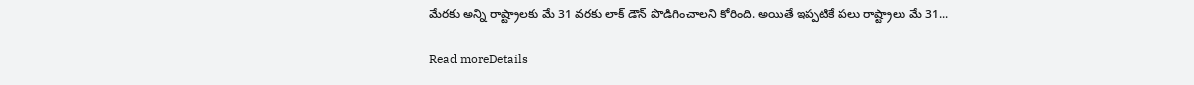మేరకు అన్ని రాష్ట్రాలకు మే 31 వరకు లాక్ డౌన్ పొడిగించాలని కోరింది. అయితే ఇప్పటికే పలు రాష్ట్రాలు మే 31...

Read moreDetails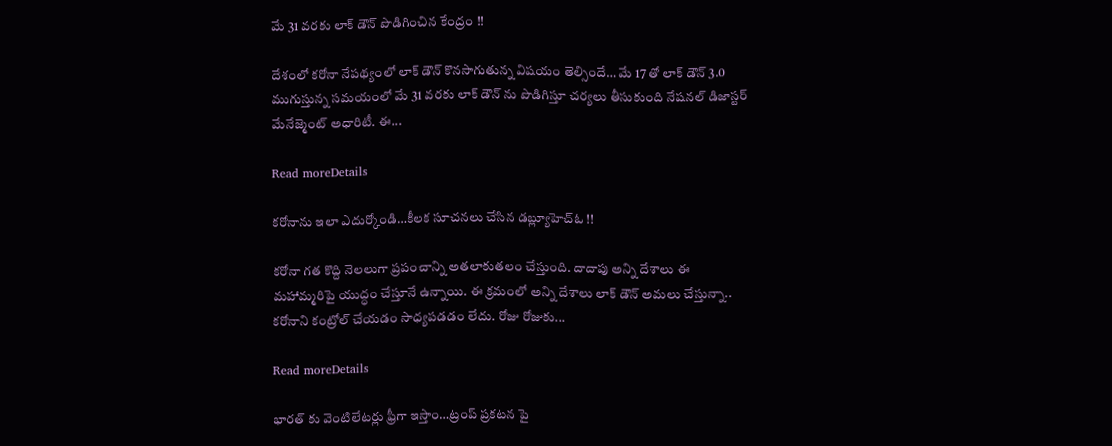మే 31 వరకు లాక్ డౌన్ పొడిగించిన కేంద్రం !!

దేశంలో కరోనా నేపథ్యంలో లాక్ డౌన్ కొనసాగుతున్న విషయం తెల్సిందే… మే 17 తో లాక్ డౌన్ 3.0 ముగుస్తున్న సమయంలో మే 31 వరకు లాక్ డౌన్ ను పొడిగిస్తూ చర్యలు తీసుకుంది నేషనల్ డిజాస్టర్ మేనేజ్మెంట్ అధారిటీ. ఈ...

Read moreDetails

కరోనాను ఇలా ఎదుర్కోండి…కీలక సూచనలు చేసిన డబ్ల్యూహెచ్ఓ !!

కరోనా గత కొద్ది నెలలుగా ప్రపంచాన్ని అతలాకుతలం చేస్తుంది. దాదాపు అన్ని దేశాలు ఈ మహామ్మరిపై యుద్ధం చేస్తూనే ఉన్నాయి. ఈ క్రమంలో అన్ని దేశాలు లాక్ డౌన్ అమలు చేస్తున్నా.. కరోనాని కంట్రోల్ చేయడం సాధ్యపడడం లేదు. రోజు రోజుకు...

Read moreDetails

భారత్ కు వెంటిలేటర్లు ఫ్రీగా ఇస్తాం…ట్రంప్ ప్రకటన పై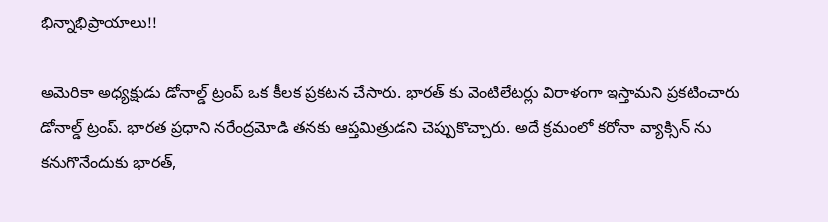భిన్నాభిప్రాయాలు!!

అమెరికా అధ్యక్షుడు డోనాల్డ్ ట్రంప్ ఒక కీలక ప్రకటన చేసారు. భారత్ కు వెంటిలేటర్లు విరాళంగా ఇస్తామని ప్రకటించారు డోనాల్డ్ ట్రంప్. భారత ప్రధాని నరేంద్రమోడి తనకు ఆప్తమిత్రుడని చెప్పుకొచ్చారు. అదే క్రమంలో కరోనా వ్యాక్సిన్ ను కనుగొనేందుకు భారత్,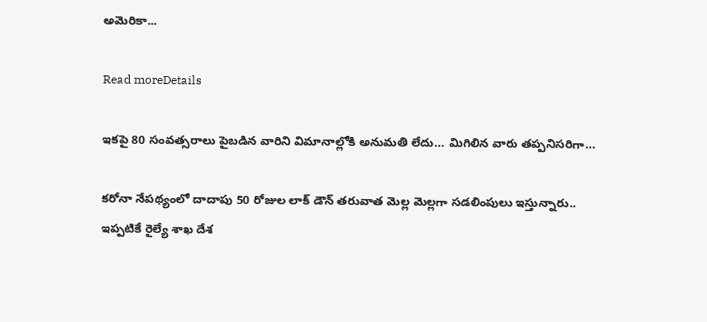అమెరికా...

Read moreDetails

ఇకపై 80 సంవత్సరాలు పైబడిన వారిని విమానాల్లోకి అనుమతి లేదు… మిగిలిన వారు తప్పనిసరిగా…

కరోనా నేపథ్యంలో దాదాపు 50 రోజుల లాక్ డౌన్ తరువాత మెల్ల మెల్లగా సడలింపులు ఇస్తున్నారు.. ఇప్పటికే రైల్యే శాఖ దేశ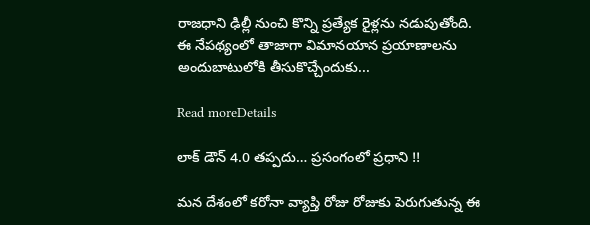రాజధాని ఢిల్లీ నుంచి కొన్ని ప్రత్యేక రైళ్లను నడుపుతోంది. ఈ నేపథ్యంలో తాజాగా విమానయాన ప్రయాణాలను అందుబాటులోకి తీసుకొచ్చేందుకు...

Read moreDetails

లాక్ డౌన్ 4.0 తప్పదు… ప్రసంగంలో ప్రధాని !!

మన దేశంలో కరోనా వ్యాప్తి రోజు రోజుకు పెరుగుతున్న ఈ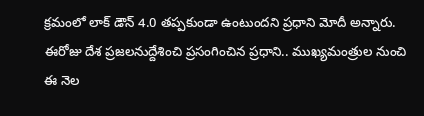క్రమంలో లాక్ డౌన్ 4.0 తప్పకుండా ఉంటుందని ప్రధాని మోదీ అన్నారు. ఈరోజు దేశ ప్రజలనుద్దేశించి ప్రసంగించిన ప్రధాని.. ముఖ్యమంత్రుల నుంచి ఈ నెల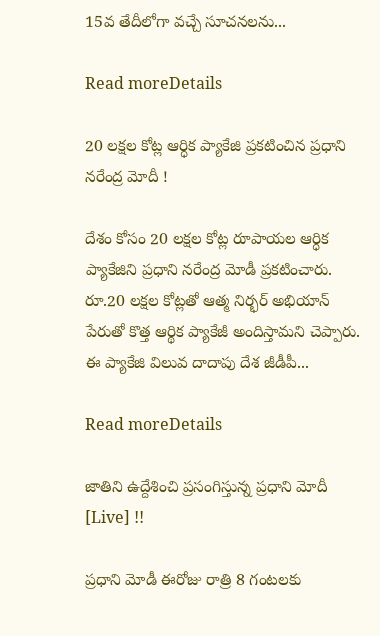15వ తేదీలోగా వచ్చే సూచనలను...

Read moreDetails

20 లక్షల కోట్ల ఆర్ధిక ప్యాకేజి ప్రకటించిన ప్రధాని నరేంద్ర మోదీ !

దేశం కోసం 20 లక్షల కోట్ల రూపాయల ఆర్ధిక ప్యాకేజిని ప్రధాని నరేంద్ర మోడీ ప్రకటించారు. రూ.20 లక్షల కోట్లతో ఆత్మ నిర్భర్ అభియాన్ పేరుతో కొత్త ఆర్థిక ప్యాకేజీ అందిస్తామని చెప్పారు. ఈ ప్యాకేజి విలువ దాదాపు దేశ జీడీపీ...

Read moreDetails

జాతిని ఉద్దేశించి ప్రసంగిస్తున్న ప్రధాని మోదీ [Live] !!

ప్రధాని మోడీ ఈరోజు రాత్రి 8 గంటలకు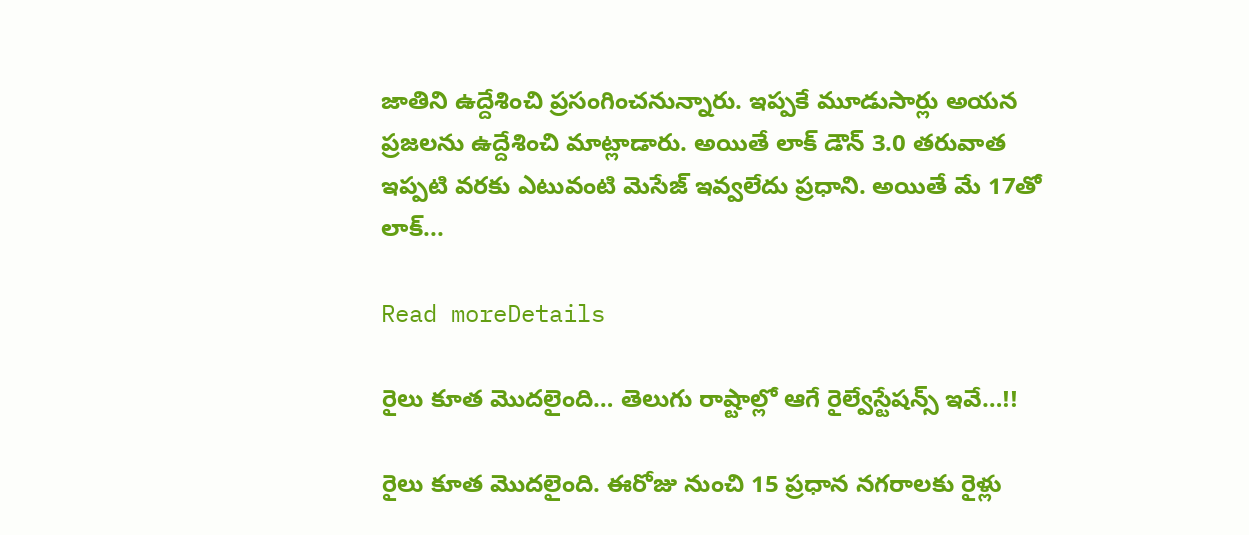జాతిని ఉద్దేశించి ప్రసంగించనున్నారు. ఇప్పకే మూడుసార్లు అయన ప్రజలను ఉద్దేశించి మాట్లాడారు. అయితే లాక్ డౌన్ 3.0 తరువాత ఇప్పటి వరకు ఎటువంటి మెసేజ్ ఇవ్వలేదు ప్రధాని. అయితే మే 17తో లాక్...

Read moreDetails

రైలు కూత మొదలైంది… తెలుగు రాష్టాల్లో ఆగే రైల్వేస్టేషన్స్ ఇవే…!!

రైలు కూత మొదలైంది. ఈరోజు నుంచి 15 ప్రధాన నగరాలకు రైళ్లు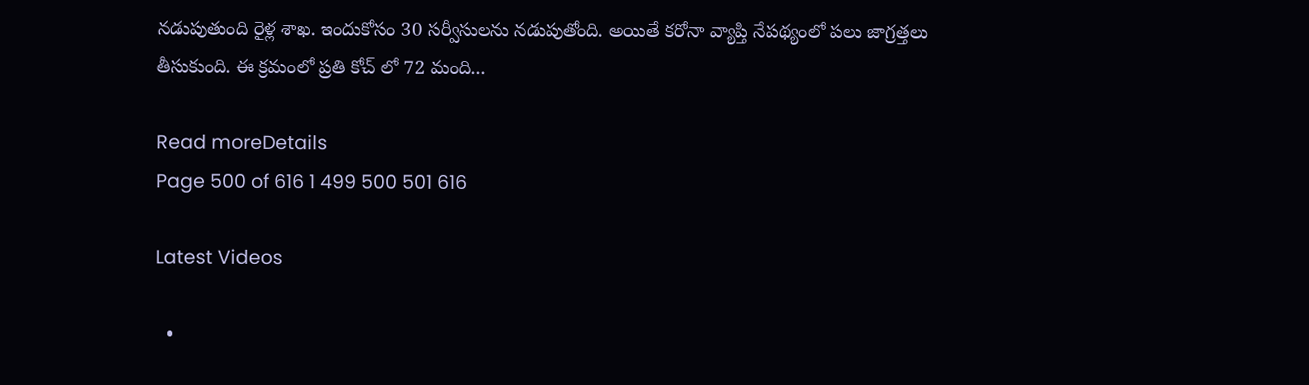నడుపుతుంది రైళ్ల శాఖ. ఇందుకోసం 30 సర్వీసులను నడుపుతోంది. అయితే కరోనా వ్యాప్తి నేపథ్యంలో పలు జాగ్రత్తలు తీసుకుంది. ఈ క్రమంలో ప్రతి కోచ్ లో 72 మంది...

Read moreDetails
Page 500 of 616 1 499 500 501 616

Latest Videos

  •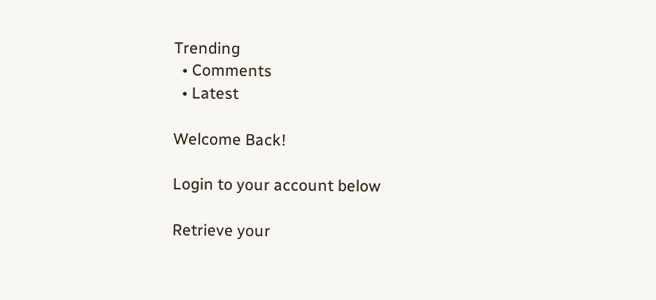Trending
  • Comments
  • Latest

Welcome Back!

Login to your account below

Retrieve your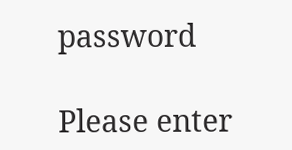password

Please enter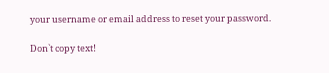your username or email address to reset your password.

Don`t copy text!